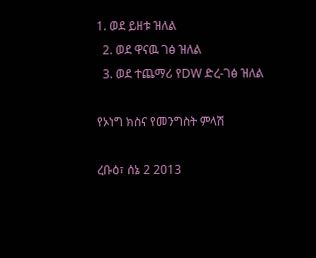1. ወደ ይዘቱ ዝለል
  2. ወደ ዋናዉ ገፅ ዝለል
  3. ወደ ተጨማሪ የDW ድረ-ገፅ ዝለል

የኦነግ ክስና የመንግስት ምላሽ

ረቡዕ፣ ሰኔ 2 2013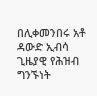በሊቀመንበሩ አቶ ዳውድ ኢብሳ ጊዜያዊ የሕዝብ ግንኙነት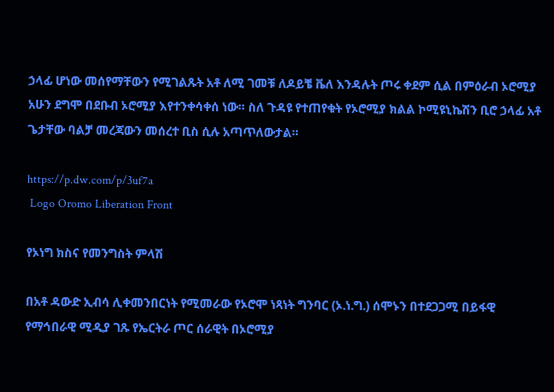ኃላፊ ሆነው መሰየማቸውን የሚገልጹት አቶ ለሚ ገመቹ ለዶይቼ ቬለ እንዳሉት ጦሩ ቀደም ሲል በምዕራብ ኦሮሚያ አሁን ደግሞ በደቡብ ኦሮሚያ እየተንቀሳቀሰ ነው። ስለ ጉዳዩ የተጠየቁት የኦሮሚያ ክልል ኮሚዩኒኬሽን ቢሮ ኃላፊ አቶ ጌታቸው ባልቻ መረጃውን መሰረተ ቢስ ሲሉ አጣጥለውታል።

https://p.dw.com/p/3uf7a
 Logo Oromo Liberation Front

የኦነግ ክስና የመንግስት ምላሽ

በአቶ ዳውድ ኢብሳ ሊቀመንበርነት የሚመራው የኦሮሞ ነጻነት ግንባር (ኦ.ነ.ግ.) ሰሞኑን በተደጋጋሚ በይፋዊ የማኅበራዊ ሚዲያ ገጹ የኤርትራ ጦር ሰራዊት በኦሮሚያ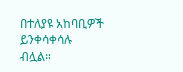በተለያዩ አከባቢዎች ይንቀሳቀሳሉ ብሏል።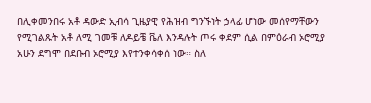በሊቀመንበሩ አቶ ዳውድ ኢብሳ ጊዜያዊ የሕዝብ ግንኙነት ኃላፊ ሆነው መሰየማቸውን የሚገልጹት አቶ ለሚ ገመቹ ለዶይቼ ቬለ እንዳሉት ጦሩ ቀደም ሲል በምዕራብ ኦሮሚያ አሁን ደግሞ በደቡብ ኦሮሚያ እየተንቀሳቀሰ ነው። ስለ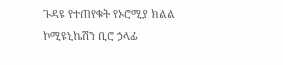ጉዳዩ የተጠየቁት የኦሮሚያ ክልል ኮሚዩኒኬሽን ቢሮ ኃላፊ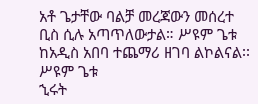አቶ ጌታቸው ባልቻ መረጃውን መሰረተ ቢስ ሲሉ አጣጥለውታል። ሥዩም ጌቱ ከአዲስ አበባ ተጨማሪ ዘገባ ልኮልናል፡፡
ሥዩም ጌቱ
ኂሩት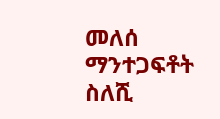መለሰ
ማንተጋፍቶት ስለሺ